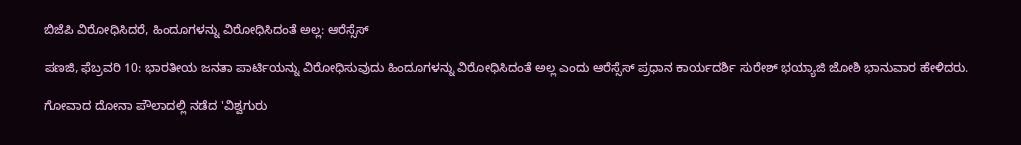ಬಿಜೆಪಿ ವಿರೋಧಿಸಿದರೆ, ಹಿಂದೂಗಳನ್ನು ವಿರೋಧಿಸಿದಂತೆ ಅಲ್ಲ: ಆರೆಸ್ಸೆಸ್

ಪಣಜಿ, ಫೆಬ್ರವರಿ 10: ಭಾರತೀಯ ಜನತಾ ಪಾರ್ಟಿಯನ್ನು ವಿರೋಧಿಸುವುದು ಹಿಂದೂಗಳನ್ನು ವಿರೋಧಿಸಿದಂತೆ ಅಲ್ಲ ಎಂದು ಆರೆಸ್ಸೆಸ್ ಪ್ರಧಾನ ಕಾರ್ಯದರ್ಶಿ ಸುರೇಶ್ ಭಯ್ಯಾಜಿ ಜೋಶಿ ಭಾನುವಾರ ಹೇಳಿದರು.

ಗೋವಾದ ದೋನಾ ಪೌಲಾದಲ್ಲಿ ನಡೆದ 'ವಿಶ್ವಗುರು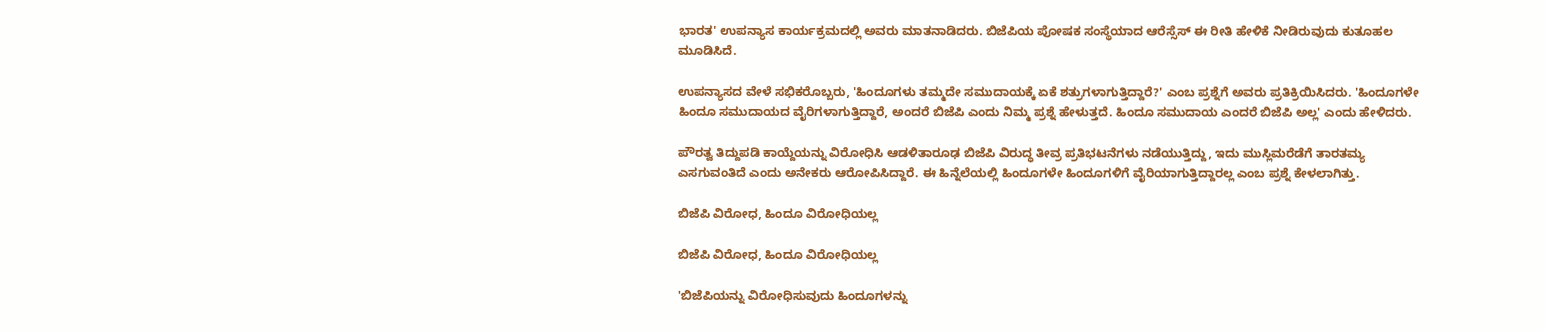ಭಾರತ' ಉಪನ್ಯಾಸ ಕಾರ್ಯಕ್ರಮದಲ್ಲಿ ಅವರು ಮಾತನಾಡಿದರು. ಬಿಜೆಪಿಯ ಪೋಷಕ ಸಂಸ್ಥೆಯಾದ ಆರೆಸ್ಸೆಸ್ ಈ ರೀತಿ ಹೇಳಿಕೆ ನೀಡಿರುವುದು ಕುತೂಹಲ ಮೂಡಿಸಿದೆ.

ಉಪನ್ಯಾಸದ ವೇಳೆ ಸಭಿಕರೊಬ್ಬರು, 'ಹಿಂದೂಗಳು ತಮ್ಮದೇ ಸಮುದಾಯಕ್ಕೆ ಏಕೆ ಶತ್ರುಗಳಾಗುತ್ತಿದ್ದಾರೆ?' ಎಂಬ ಪ್ರಶ್ನೆಗೆ ಅವರು ಪ್ರತಿಕ್ರಿಯಿಸಿದರು. 'ಹಿಂದೂಗಳೇ ಹಿಂದೂ ಸಮುದಾಯದ ವೈರಿಗಳಾಗುತ್ತಿದ್ದಾರೆ, ಅಂದರೆ ಬಿಜೆಪಿ ಎಂದು ನಿಮ್ಮ ಪ್ರಶ್ನೆ ಹೇಳುತ್ತದೆ. ಹಿಂದೂ ಸಮುದಾಯ ಎಂದರೆ ಬಿಜೆಪಿ ಅಲ್ಲ' ಎಂದು ಹೇಳಿದರು.

ಪೌರತ್ವ ತಿದ್ದುಪಡಿ ಕಾಯ್ದೆಯನ್ನು ವಿರೋಧಿಸಿ ಆಡಳಿತಾರೂಢ ಬಿಜೆಪಿ ವಿರುದ್ಧ ತೀವ್ರ ಪ್ರತಿಭಟನೆಗಳು ನಡೆಯುತ್ತಿದ್ದು, ಇದು ಮುಸ್ಲಿಮರೆಡೆಗೆ ತಾರತಮ್ಯ ಎಸಗುವಂತಿದೆ ಎಂದು ಅನೇಕರು ಆರೋಪಿಸಿದ್ದಾರೆ. ಈ ಹಿನ್ನೆಲೆಯಲ್ಲಿ ಹಿಂದೂಗಳೇ ಹಿಂದೂಗಳಿಗೆ ವೈರಿಯಾಗುತ್ತಿದ್ದಾರಲ್ಲ ಎಂಬ ಪ್ರಶ್ನೆ ಕೇಳಲಾಗಿತ್ತು.

ಬಿಜೆಪಿ ವಿರೋಧ, ಹಿಂದೂ ವಿರೋಧಿಯಲ್ಲ

ಬಿಜೆಪಿ ವಿರೋಧ, ಹಿಂದೂ ವಿರೋಧಿಯಲ್ಲ

'ಬಿಜೆಪಿಯನ್ನು ವಿರೋಧಿಸುವುದು ಹಿಂದೂಗಳನ್ನು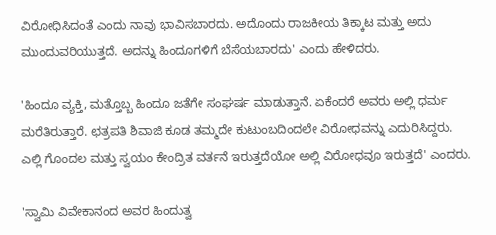ವಿರೋಧಿಸಿದಂತೆ ಎಂದು ನಾವು ಭಾವಿಸಬಾರದು. ಅದೊಂದು ರಾಜಕೀಯ ತಿಕ್ಕಾಟ ಮತ್ತು ಅದು ಮುಂದುವರಿಯುತ್ತದೆ. ಅದನ್ನು ಹಿಂದೂಗಳಿಗೆ ಬೆಸೆಯಬಾರದು' ಎಂದು ಹೇಳಿದರು.

'ಹಿಂದೂ ವ್ಯಕ್ತಿ, ಮತ್ತೊಬ್ಬ ಹಿಂದೂ ಜತೆಗೇ ಸಂಘರ್ಷ ಮಾಡುತ್ತಾನೆ. ಏಕೆಂದರೆ ಅವರು ಅಲ್ಲಿ ಧರ್ಮ ಮರೆತಿರುತ್ತಾರೆ. ಛತ್ರಪತಿ ಶಿವಾಜಿ ಕೂಡ ತಮ್ಮದೇ ಕುಟುಂಬದಿಂದಲೇ ವಿರೋಧವನ್ನು ಎದುರಿಸಿದ್ದರು. ಎಲ್ಲಿ ಗೊಂದಲ ಮತ್ತು ಸ್ವಯಂ ಕೇಂದ್ರಿತ ವರ್ತನೆ ಇರುತ್ತದೆಯೋ ಅಲ್ಲಿ ವಿರೋಧವೂ ಇರುತ್ತದೆ' ಎಂದರು.

'ಸ್ವಾಮಿ ವಿವೇಕಾನಂದ ಅವರ ಹಿಂದುತ್ವ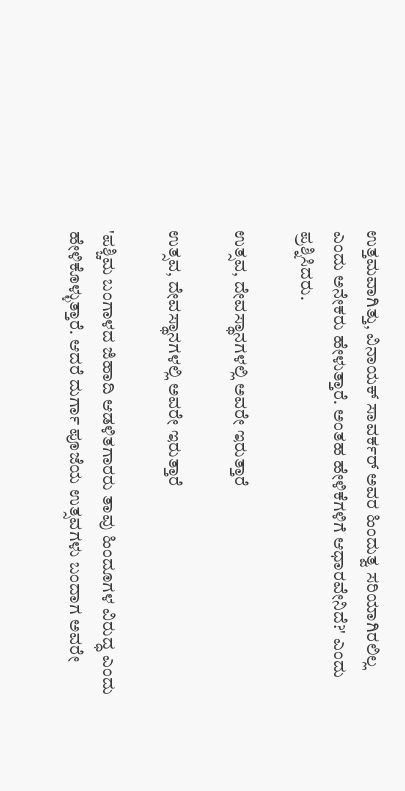ಉತ್ತಮವಾಗಿತ್ತು, ವಿನಾಯಕ್ ಸಾವರ್ಕರ್ ಅವರ ಹಿಂದುತ್ವ ಸರಿಯಾಗಿರಲಿಲ್ಲ ಎಂದು ಅನೇಕರು ಹೇಳುತ್ತಾರೆ. ಅಂತಹ ಹೇಳಿಕೆಗಳಿಗೆ ಆಧಾರವೇನಿದೆ?' ಎಂದು ಪ್ರಶ್ನಿಸಿದರು.

ಉತ್ಸವ, ದೇವಸ್ಥಾನಗಳಲ್ಲಿ ಅವರೇ ಇರುತ್ತಾರೆ

ಉತ್ಸವ, ದೇವಸ್ಥಾನಗಳಲ್ಲಿ ಅವರೇ ಇರುತ್ತಾರೆ

'ಪಶ್ಚಿಮ ಬಂಗಾಳದ ಜಿಹಾದಿ ಆಡಳಿತಗಾರರು ತಾವು ಹಿಂದೂಗಳ ವಿರುದ್ಧ ಎಂದು ಹೇಳಿಕೊಳ್ಳುತ್ತಾರೆ. ಆದರೆ ದುರ್ಗಾ ಪೂಜೆಯ ಉತ್ಸವಗಳು ಬಂದಾಗ ಅವರೇ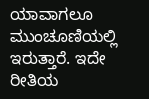ಯಾವಾಗಲೂ ಮುಂಚೂಣಿಯಲ್ಲಿ ಇರುತ್ತಾರೆ. ಇದೇ ರೀತಿಯ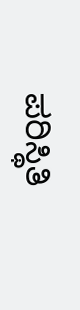ಪರಿಸ್ಥಿತಿ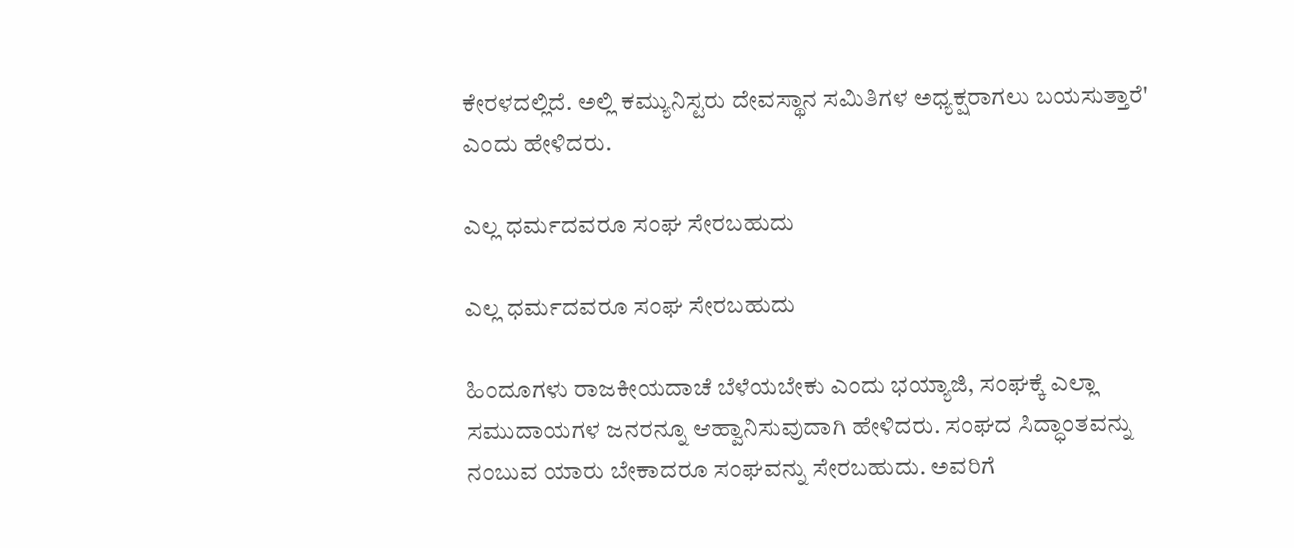ಕೇರಳದಲ್ಲಿದೆ. ಅಲ್ಲಿ ಕಮ್ಯುನಿಸ್ಟರು ದೇವಸ್ಥಾನ ಸಮಿತಿಗಳ ಅಧ್ಯಕ್ಷರಾಗಲು ಬಯಸುತ್ತಾರೆ' ಎಂದು ಹೇಳಿದರು.

ಎಲ್ಲ ಧರ್ಮದವರೂ ಸಂಘ ಸೇರಬಹುದು

ಎಲ್ಲ ಧರ್ಮದವರೂ ಸಂಘ ಸೇರಬಹುದು

ಹಿಂದೂಗಳು ರಾಜಕೀಯದಾಚೆ ಬೆಳೆಯಬೇಕು ಎಂದು ಭಯ್ಯಾಜಿ, ಸಂಘಕ್ಕೆ ಎಲ್ಲಾ ಸಮುದಾಯಗಳ ಜನರನ್ನೂ ಆಹ್ವಾನಿಸುವುದಾಗಿ ಹೇಳಿದರು. ಸಂಘದ ಸಿದ್ಧಾಂತವನ್ನು ನಂಬುವ ಯಾರು ಬೇಕಾದರೂ ಸಂಘವನ್ನು ಸೇರಬಹುದು. ಅವರಿಗೆ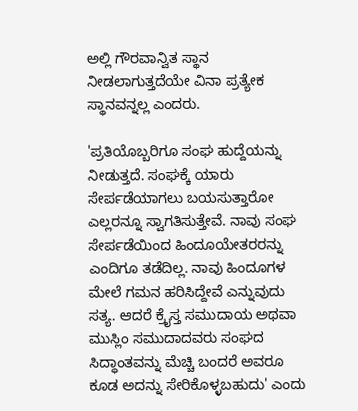ಅಲ್ಲಿ ಗೌರವಾನ್ವಿತ ಸ್ಥಾನ ನೀಡಲಾಗುತ್ತದೆಯೇ ವಿನಾ ಪ್ರತ್ಯೇಕ ಸ್ಥಾನವನ್ನಲ್ಲ ಎಂದರು.

'ಪ್ರತಿಯೊಬ್ಬರಿಗೂ ಸಂಘ ಹುದ್ದೆಯನ್ನು ನೀಡುತ್ತದೆ. ಸಂಘಕ್ಕೆ ಯಾರು ಸೇರ್ಪಡೆಯಾಗಲು ಬಯಸುತ್ತಾರೋ ಎಲ್ಲರನ್ನೂ ಸ್ವಾಗತಿಸುತ್ತೇವೆ. ನಾವು ಸಂಘ ಸೇರ್ಪಡೆಯಿಂದ ಹಿಂದೂಯೇತರರನ್ನು ಎಂದಿಗೂ ತಡೆದಿಲ್ಲ. ನಾವು ಹಿಂದೂಗಳ ಮೇಲೆ ಗಮನ ಹರಿಸಿದ್ದೇವೆ ಎನ್ನುವುದು ಸತ್ಯ. ಆದರೆ ಕ್ರೈಸ್ತ ಸಮುದಾಯ ಅಥವಾ ಮುಸ್ಲಿಂ ಸಮುದಾದವರು ಸಂಘದ ಸಿದ್ಧಾಂತವನ್ನು ಮೆಚ್ಚಿ ಬಂದರೆ ಅವರೂ ಕೂಡ ಅದನ್ನು ಸೇರಿಕೊಳ್ಳಬಹುದು' ಎಂದು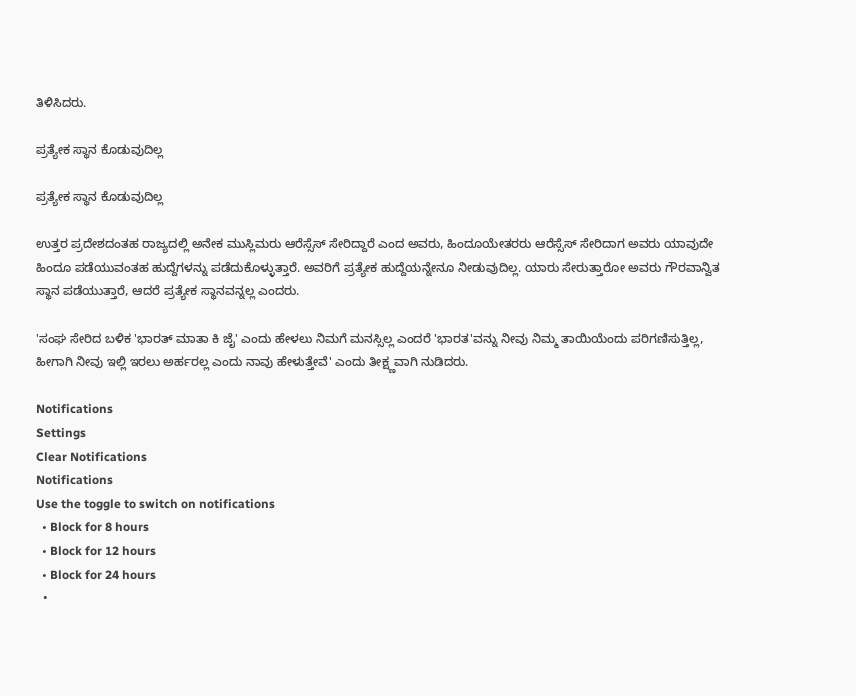ತಿಳಿಸಿದರು.

ಪ್ರತ್ಯೇಕ ಸ್ಥಾನ ಕೊಡುವುದಿಲ್ಲ

ಪ್ರತ್ಯೇಕ ಸ್ಥಾನ ಕೊಡುವುದಿಲ್ಲ

ಉತ್ತರ ಪ್ರದೇಶದಂತಹ ರಾಜ್ಯದಲ್ಲಿ ಅನೇಕ ಮುಸ್ಲಿಮರು ಆರೆಸ್ಸೆಸ್ ಸೇರಿದ್ದಾರೆ ಎಂದ ಅವರು, ಹಿಂದೂಯೇತರರು ಆರೆಸ್ಸೆಸ್ ಸೇರಿದಾಗ ಅವರು ಯಾವುದೇ ಹಿಂದೂ ಪಡೆಯುವಂತಹ ಹುದ್ದೆಗಳನ್ನು ಪಡೆದುಕೊಳ್ಳುತ್ತಾರೆ. ಅವರಿಗೆ ಪ್ರತ್ಯೇಕ ಹುದ್ದೆಯನ್ನೇನೂ ನೀಡುವುದಿಲ್ಲ. ಯಾರು ಸೇರುತ್ತಾರೋ ಅವರು ಗೌರವಾನ್ವಿತ ಸ್ಥಾನ ಪಡೆಯುತ್ತಾರೆ, ಆದರೆ ಪ್ರತ್ಯೇಕ ಸ್ಥಾನವನ್ನಲ್ಲ ಎಂದರು.

'ಸಂಘ ಸೇರಿದ ಬಳಿಕ 'ಭಾರತ್ ಮಾತಾ ಕಿ ಜೈ' ಎಂದು ಹೇಳಲು ನಿಮಗೆ ಮನಸ್ಸಿಲ್ಲ ಎಂದರೆ 'ಭಾರತ'ವನ್ನು ನೀವು ನಿಮ್ಮ ತಾಯಿಯೆಂದು ಪರಿಗಣಿಸುತ್ತಿಲ್ಲ, ಹೀಗಾಗಿ ನೀವು ಇಲ್ಲಿ ಇರಲು ಅರ್ಹರಲ್ಲ ಎಂದು ನಾವು ಹೇಳುತ್ತೇವೆ' ಎಂದು ತೀಕ್ಷ್ಣವಾಗಿ ನುಡಿದರು.

Notifications
Settings
Clear Notifications
Notifications
Use the toggle to switch on notifications
  • Block for 8 hours
  • Block for 12 hours
  • Block for 24 hours
  •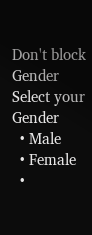Don't block
Gender
Select your Gender
  • Male
  • Female
  •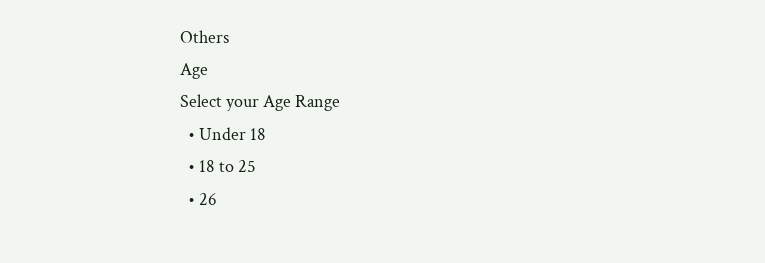Others
Age
Select your Age Range
  • Under 18
  • 18 to 25
  • 26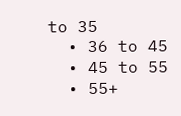to 35
  • 36 to 45
  • 45 to 55
  • 55+